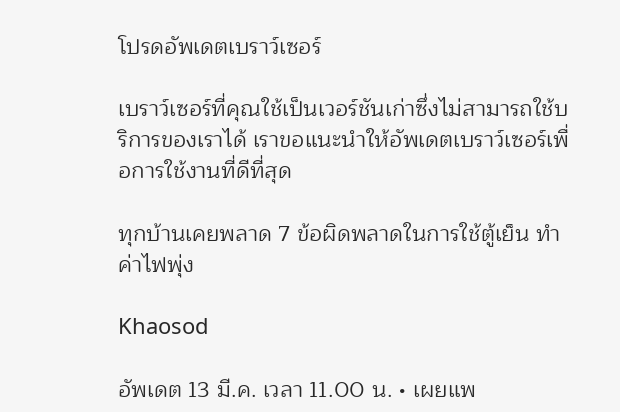โปรดอัพเดตเบราว์เซอร์

เบราว์เซอร์ที่คุณใช้เป็นเวอร์ชันเก่าซึ่งไม่สามารถใช้บริการของเราได้ เราขอแนะนำให้อัพเดตเบราว์เซอร์เพื่อการใช้งานที่ดีที่สุด

ทุกบ้านเคยพลาด 7 ข้อผิดพลาดในการใช้ตู้เย็น ทำค่าไฟพุ่ง

Khaosod

อัพเดต 13 มี.ค. เวลา 11.00 น. • เผยแพ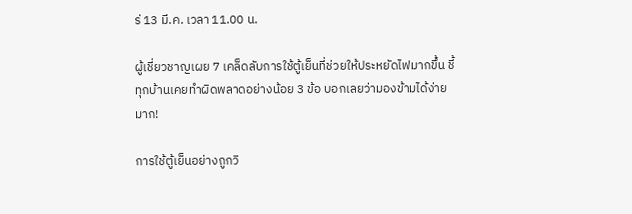ร่ 13 มี.ค. เวลา 11.00 น.

ผู้เชี่ยวชาญเผย 7 เคล็ดลับการใช้ตู้เย็นที่ช่วยให้ประหยัดไฟมากขึ้น ชี้ทุกบ้านเคยทำผิดพลาดอย่างน้อย 3 ข้อ บอกเลยว่ามองข้ามได้ง่ายมาก!

การใช้ตู้เย็นอย่างถูกวิ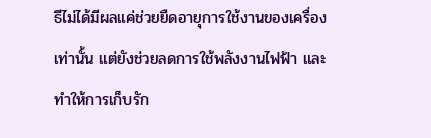ธีไม่ได้มีผลแค่ช่วยยืดอายุการใช้งานของเครื่องเท่านั้น แต่ยังช่วยลดการใช้พลังงานไฟฟ้า และทำให้การเก็บรัก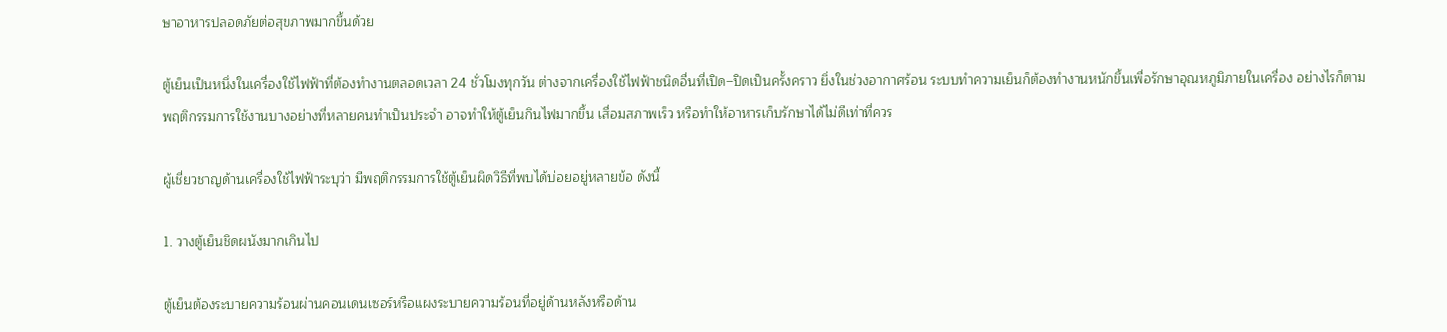ษาอาหารปลอดภัยต่อสุขภาพมากขึ้นด้วย

ตู้เย็นเป็นหนึ่งในเครื่องใช้ไฟฟ้าที่ต้องทำงานตลอดเวลา 24 ชั่วโมงทุกวัน ต่างจากเครื่องใช้ไฟฟ้าชนิดอื่นที่เปิด–ปิดเป็นครั้งคราว ยิ่งในช่วงอากาศร้อน ระบบทำความเย็นก็ต้องทำงานหนักขึ้นเพื่อรักษาอุณหภูมิภายในเครื่อง อย่างไรก็ตาม พฤติกรรมการใช้งานบางอย่างที่หลายคนทำเป็นประจำ อาจทำให้ตู้เย็นกินไฟมากขึ้น เสื่อมสภาพเร็ว หรือทำให้อาหารเก็บรักษาได้ไม่ดีเท่าที่ควร

ผู้เชี่ยวชาญด้านเครื่องใช้ไฟฟ้าระบุว่า มีพฤติกรรมการใช้ตู้เย็นผิดวิธีที่พบได้บ่อยอยู่หลายข้อ ดังนี้

1. วางตู้เย็นชิดผนังมากเกินไป

ตู้เย็นต้องระบายความร้อนผ่านคอนเดนเซอร์หรือแผงระบายความร้อนที่อยู่ด้านหลังหรือด้าน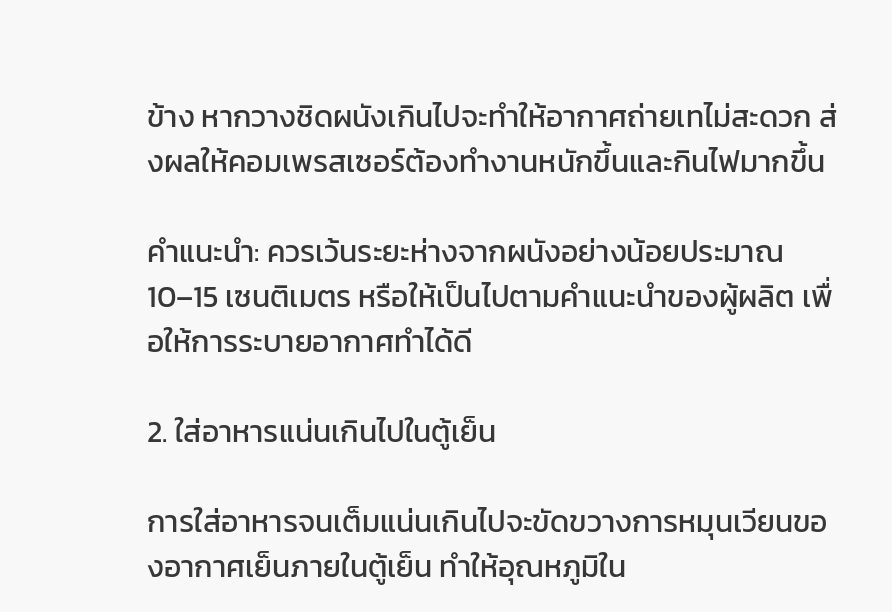ข้าง หากวางชิดผนังเกินไปจะทำให้อากาศถ่ายเทไม่สะดวก ส่งผลให้คอมเพรสเซอร์ต้องทำงานหนักขึ้นและกินไฟมากขึ้น

คำแนะนำ: ควรเว้นระยะห่างจากผนังอย่างน้อยประมาณ 10–15 เซนติเมตร หรือให้เป็นไปตามคำแนะนำของผู้ผลิต เพื่อให้การระบายอากาศทำได้ดี

2. ใส่อาหารแน่นเกินไปในตู้เย็น

การใส่อาหารจนเต็มแน่นเกินไปจะขัดขวางการหมุนเวียนของอากาศเย็นภายในตู้เย็น ทำให้อุณหภูมิใน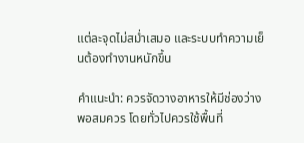แต่ละจุดไม่สม่ำเสมอ และระบบทำความเย็นต้องทำงานหนักขึ้น

คำแนะนำ: ควรจัดวางอาหารให้มีช่องว่างพอสมควร โดยทั่วไปควรใช้พื้นที่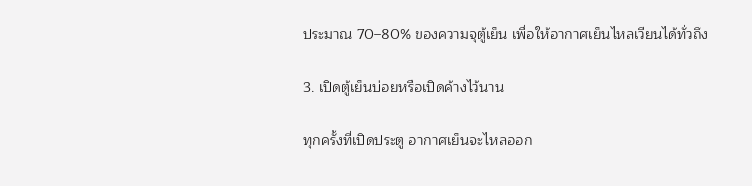ประมาณ 70–80% ของความจุตู้เย็น เพื่อให้อากาศเย็นไหลเวียนได้ทั่วถึง

3. เปิดตู้เย็นบ่อยหรือเปิดค้างไว้นาน

ทุกครั้งที่เปิดประตู อากาศเย็นจะไหลออก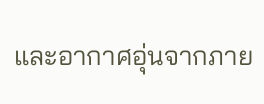และอากาศอุ่นจากภาย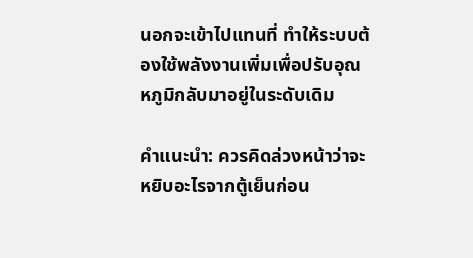นอกจะเข้าไปแทนที่ ทำให้ระบบต้องใช้พลังงานเพิ่มเพื่อปรับอุณหภูมิกลับมาอยู่ในระดับเดิม

คำแนะนำ: ควรคิดล่วงหน้าว่าจะหยิบอะไรจากตู้เย็นก่อน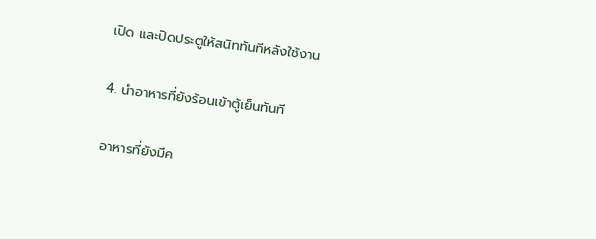เปิด และปิดประตูให้สนิททันทีหลังใช้งาน

4. นำอาหารที่ยังร้อนเข้าตู้เย็นทันที

อาหารที่ยังมีค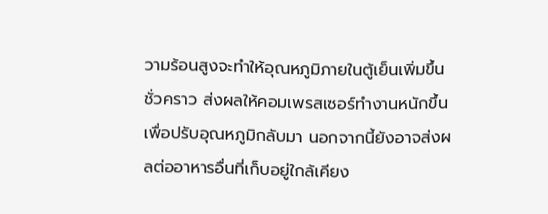วามร้อนสูงจะทำให้อุณหภูมิภายในตู้เย็นเพิ่มขึ้นชั่วคราว ส่งผลให้คอมเพรสเซอร์ทำงานหนักขึ้นเพื่อปรับอุณหภูมิกลับมา นอกจากนี้ยังอาจส่งผลต่ออาหารอื่นที่เก็บอยู่ใกล้เคียง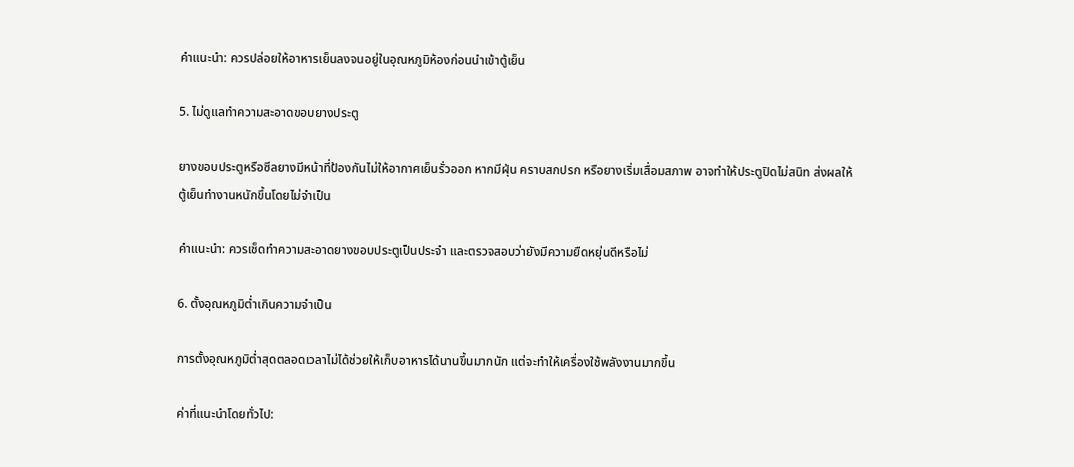คำแนะนำ: ควรปล่อยให้อาหารเย็นลงจนอยู่ในอุณหภูมิห้องก่อนนำเข้าตู้เย็น

5. ไม่ดูแลทำความสะอาดขอบยางประตู

ยางขอบประตูหรือซีลยางมีหน้าที่ป้องกันไม่ให้อากาศเย็นรั่วออก หากมีฝุ่น คราบสกปรก หรือยางเริ่มเสื่อมสภาพ อาจทำให้ประตูปิดไม่สนิท ส่งผลให้ตู้เย็นทำงานหนักขึ้นโดยไม่จำเป็น

คำแนะนำ: ควรเช็ดทำความสะอาดยางขอบประตูเป็นประจำ และตรวจสอบว่ายังมีความยืดหยุ่นดีหรือไม่

6. ตั้งอุณหภูมิต่ำเกินความจำเป็น

การตั้งอุณหภูมิต่ำสุดตลอดเวลาไม่ได้ช่วยให้เก็บอาหารได้นานขึ้นมากนัก แต่จะทำให้เครื่องใช้พลังงานมากขึ้น

ค่าที่แนะนำโดยทั่วไป: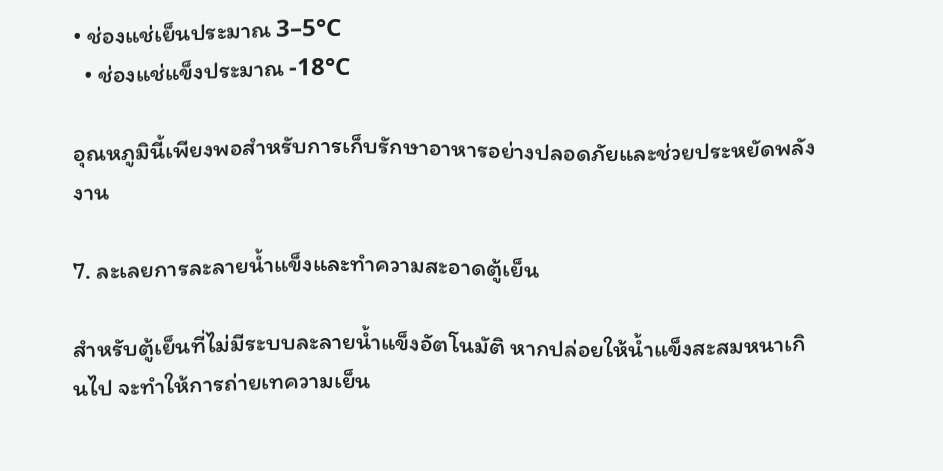• ช่องแช่เย็นประมาณ 3–5°C
  • ช่องแช่แข็งประมาณ -18°C

อุณหภูมินี้เพียงพอสำหรับการเก็บรักษาอาหารอย่างปลอดภัยและช่วยประหยัดพลังงาน

7. ละเลยการละลายน้ำแข็งและทำความสะอาดตู้เย็น

สำหรับตู้เย็นที่ไม่มีระบบละลายน้ำแข็งอัตโนมัติ หากปล่อยให้น้ำแข็งสะสมหนาเกินไป จะทำให้การถ่ายเทความเย็น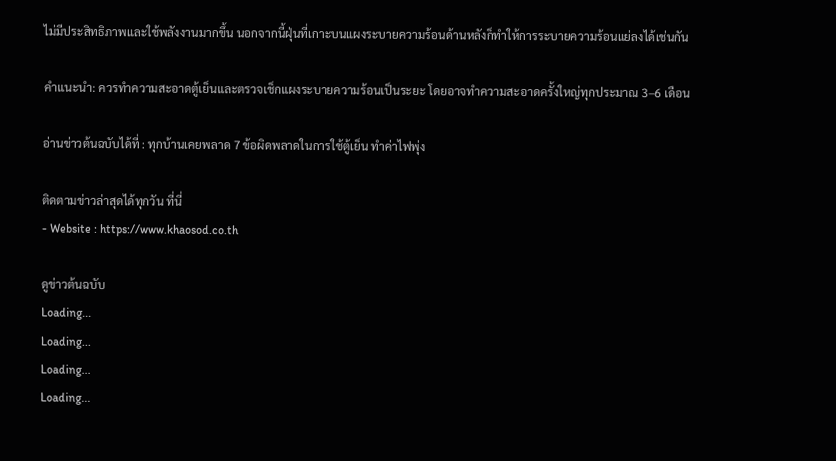ไม่มีประสิทธิภาพและใช้พลังงานมากขึ้น นอกจากนี้ฝุ่นที่เกาะบนแผงระบายความร้อนด้านหลังก็ทำให้การระบายความร้อนแย่ลงได้เช่นกัน

คำแนะนำ: ควรทำความสะอาดตู้เย็นและตรวจเช็กแผงระบายความร้อนเป็นระยะ โดยอาจทำความสะอาดครั้งใหญ่ทุกประมาณ 3–6 เดือน

อ่านข่าวต้นฉบับได้ที่ : ทุกบ้านเคยพลาด 7 ข้อผิดพลาดในการใช้ตู้เย็น ทำค่าไฟพุ่ง

ติดตามข่าวล่าสุดได้ทุกวัน ที่นี่
- Website : https://www.khaosod.co.th

ดูข่าวต้นฉบับ
Loading...
Loading...
Loading...
Loading...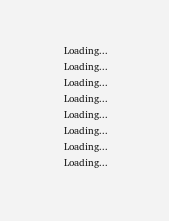Loading...
Loading...
Loading...
Loading...
Loading...
Loading...
Loading...
Loading...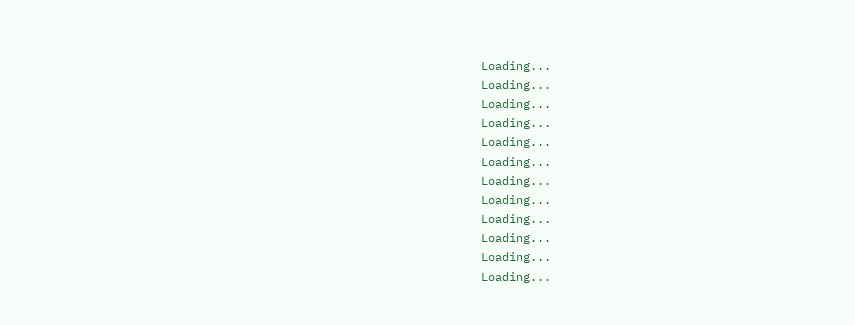Loading...
Loading...
Loading...
Loading...
Loading...
Loading...
Loading...
Loading...
Loading...
Loading...
Loading...
Loading...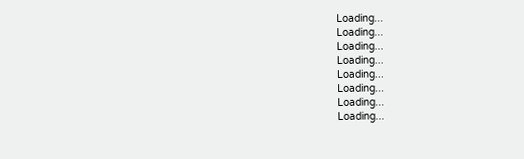Loading...
Loading...
Loading...
Loading...
Loading...
Loading...
Loading...
Loading...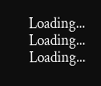Loading...
Loading...
Loading...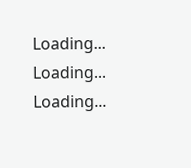Loading...
Loading...
Loading...